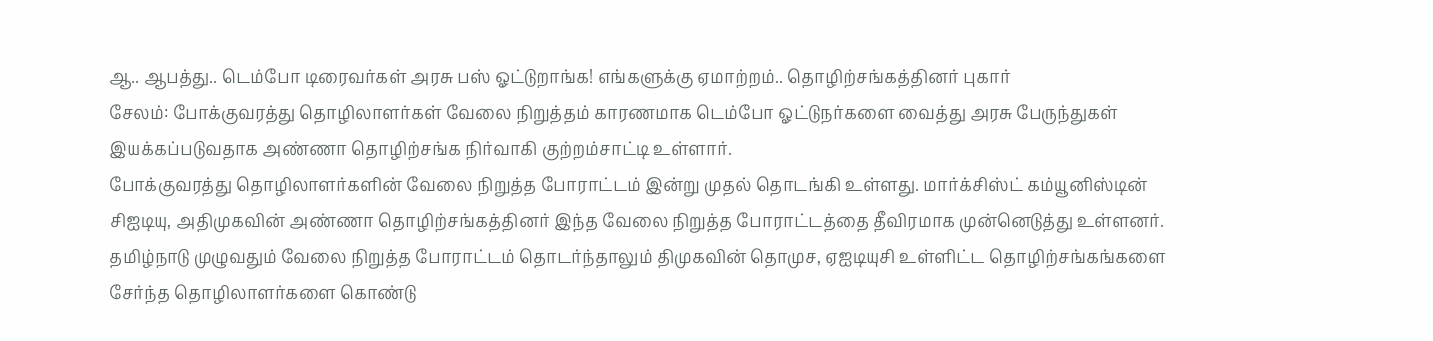ஆ.. ஆபத்து.. டெம்போ டிரைவர்கள் அரசு பஸ் ஓட்டுறாங்க! எங்களுக்கு ஏமாற்றம்.. தொழிற்சங்கத்தினர் புகார்
சேலம்: போக்குவரத்து தொழிலாளர்கள் வேலை நிறுத்தம் காரணமாக டெம்போ ஓட்டுநர்களை வைத்து அரசு பேருந்துகள் இயக்கப்படுவதாக அண்ணா தொழிற்சங்க நிர்வாகி குற்றம்சாட்டி உள்ளார்.
போக்குவரத்து தொழிலாளர்களின் வேலை நிறுத்த போராட்டம் இன்று முதல் தொடங்கி உள்ளது. மார்க்சிஸ்ட் கம்யூனிஸ்டின் சிஐடியு, அதிமுகவின் அண்ணா தொழிற்சங்கத்தினர் இந்த வேலை நிறுத்த போராட்டத்தை தீவிரமாக முன்னெடுத்து உள்ளனர். தமிழ்நாடு முழுவதும் வேலை நிறுத்த போராட்டம் தொடர்ந்தாலும் திமுகவின் தொமுச, ஏஐடியுசி உள்ளிட்ட தொழிற்சங்கங்களை சேர்ந்த தொழிலாளர்களை கொண்டு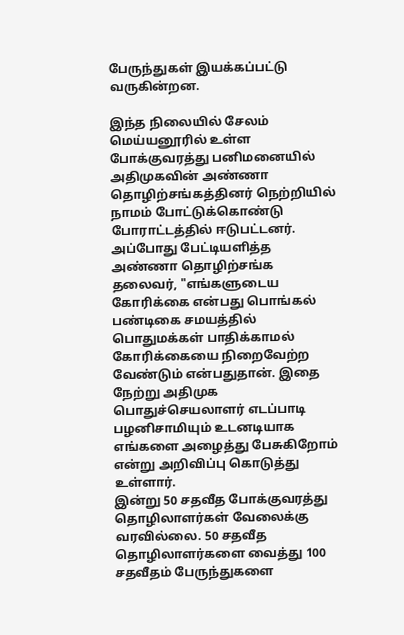பேருந்துகள் இயக்கப்பட்டு வருகின்றன.

இந்த நிலையில் சேலம் மெய்யனூரில் உள்ள போக்குவரத்து பனிமனையில் அதிமுகவின் அண்ணா தொழிற்சங்கத்தினர் நெற்றியில் நாமம் போட்டுக்கொண்டு போராட்டத்தில் ஈடுபட்டனர். அப்போது பேட்டியளித்த அண்ணா தொழிற்சங்க தலைவர், "எங்களுடைய கோரிக்கை என்பது பொங்கல் பண்டிகை சமயத்தில் பொதுமக்கள் பாதிக்காமல் கோரிக்கையை நிறைவேற்ற வேண்டும் என்பதுதான். இதை நேற்று அதிமுக பொதுச்செயலாளர் எடப்பாடி பழனிசாமியும் உடனடியாக எங்களை அழைத்து பேசுகிறோம் என்று அறிவிப்பு கொடுத்து உள்ளார்.
இன்று 50 சதவீத போக்குவரத்து தொழிலாளர்கள் வேலைக்கு வரவில்லை. 50 சதவீத தொழிலாளர்களை வைத்து 100 சதவீதம் பேருந்துகளை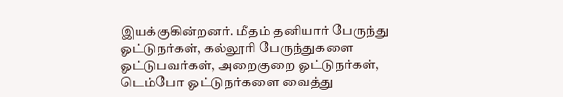இயக்குகின்றனர். மீதம் தனியார் பேருந்து ஓட்டுநர்கள், கல்லூரி பேருந்துகளை ஓட்டுபவர்கள், அறைகுறை ஓட்டுநர்கள், டெம்போ ஓட்டுநர்களை வைத்து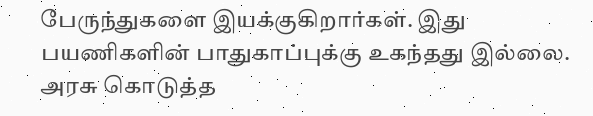பேருந்துகளை இயக்குகிறார்கள். இது பயணிகளின் பாதுகாப்புக்கு உகந்தது இல்லை. அரசு கொடுத்த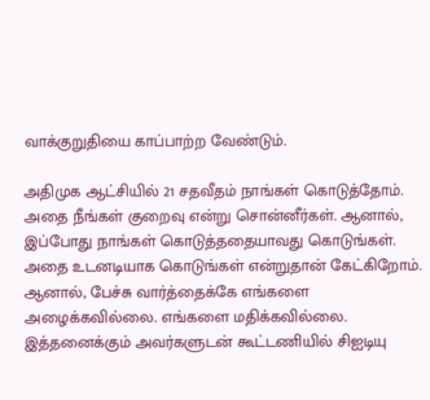வாக்குறுதியை காப்பாற்ற வேண்டும்.

அதிமுக ஆட்சியில் 21 சதவீதம் நாங்கள் கொடுத்தோம். அதை நீங்கள் குறைவு என்று சொன்னீர்கள். ஆனால், இப்போது நாங்கள் கொடுத்ததையாவது கொடுங்கள். அதை உடனடியாக கொடுங்கள் என்றுதான் கேட்கிறோம். ஆனால், பேச்சு வார்த்தைக்கே எங்களை அழைக்கவில்லை. எங்களை மதிக்கவில்லை. இத்தனைக்கும் அவர்களுடன் கூட்டணியில் சிஐடியு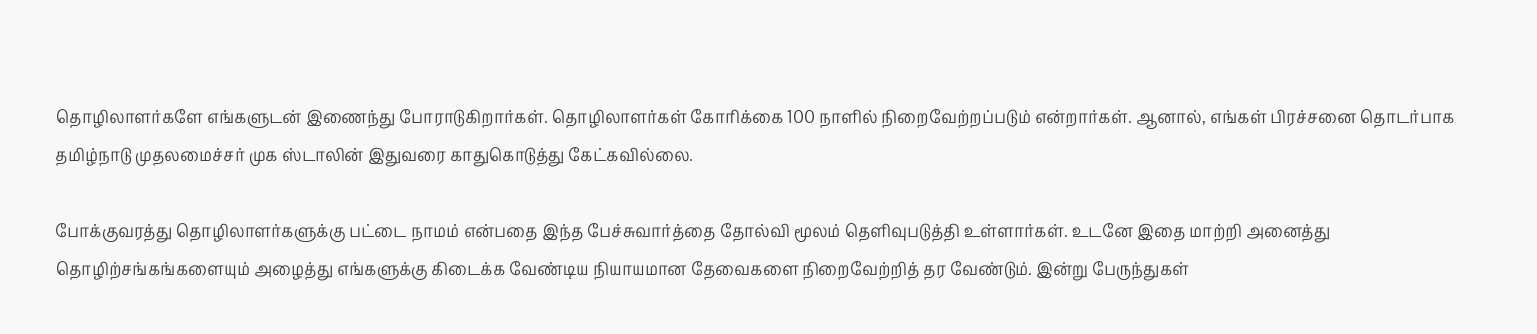தொழிலாளர்களே எங்களுடன் இணைந்து போராடுகிறார்கள். தொழிலாளர்கள் கோரிக்கை 100 நாளில் நிறைவேற்றப்படும் என்றார்கள். ஆனால், எங்கள் பிரச்சனை தொடர்பாக தமிழ்நாடு முதலமைச்சர் முக ஸ்டாலின் இதுவரை காதுகொடுத்து கேட்கவில்லை.

போக்குவரத்து தொழிலாளர்களுக்கு பட்டை நாமம் என்பதை இந்த பேச்சுவார்த்தை தோல்வி மூலம் தெளிவுபடுத்தி உள்ளார்கள். உடனே இதை மாற்றி அனைத்து தொழிற்சங்கங்களையும் அழைத்து எங்களுக்கு கிடைக்க வேண்டிய நியாயமான தேவைகளை நிறைவேற்றித் தர வேண்டும். இன்று பேருந்துகள்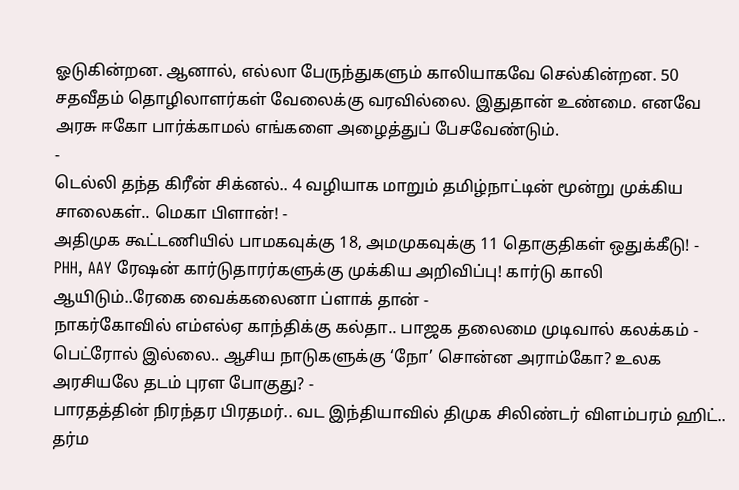ஓடுகின்றன. ஆனால், எல்லா பேருந்துகளும் காலியாகவே செல்கின்றன. 50 சதவீதம் தொழிலாளர்கள் வேலைக்கு வரவில்லை. இதுதான் உண்மை. எனவே அரசு ஈகோ பார்க்காமல் எங்களை அழைத்துப் பேசவேண்டும்.
-
டெல்லி தந்த கிரீன் சிக்னல்.. 4 வழியாக மாறும் தமிழ்நாட்டின் மூன்று முக்கிய சாலைகள்.. மெகா பிளான்! -
அதிமுக கூட்டணியில் பாமகவுக்கு 18, அமமுகவுக்கு 11 தொகுதிகள் ஒதுக்கீடு! -
PHH, AAY ரேஷன் கார்டுதாரர்களுக்கு முக்கிய அறிவிப்பு! கார்டு காலி ஆயிடும்..ரேகை வைக்கலைனா ப்ளாக் தான் -
நாகர்கோவில் எம்எல்ஏ காந்திக்கு கல்தா.. பாஜக தலைமை முடிவால் கலக்கம் -
பெட்ரோல் இல்லை.. ஆசிய நாடுகளுக்கு ‘நோ’ சொன்ன அராம்கோ? உலக அரசியலே தடம் புரள போகுது? -
பாரதத்தின் நிரந்தர பிரதமர்.. வட இந்தியாவில் திமுக சிலிண்டர் விளம்பரம் ஹிட்.. தர்ம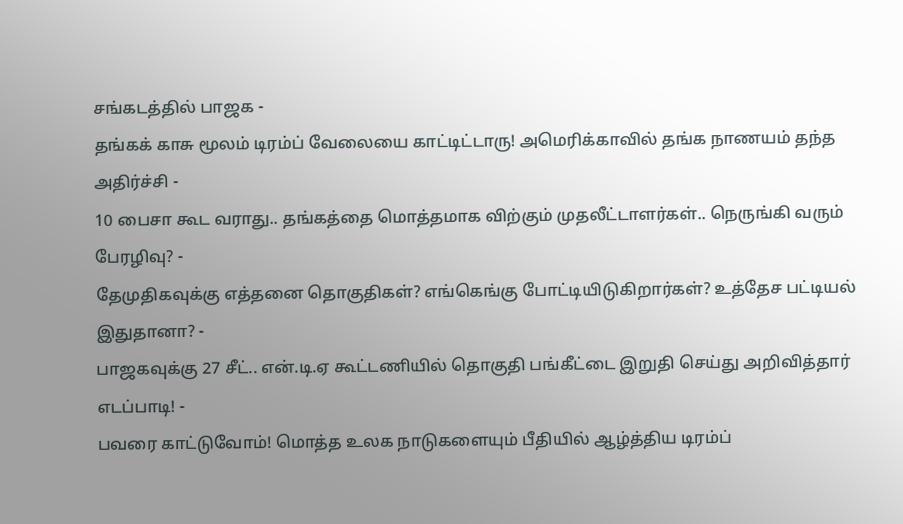சங்கடத்தில் பாஜக -
தங்கக் காசு மூலம் டிரம்ப் வேலையை காட்டிட்டாரு! அமெரிக்காவில் தங்க நாணயம் தந்த அதிர்ச்சி -
10 பைசா கூட வராது.. தங்கத்தை மொத்தமாக விற்கும் முதலீட்டாளர்கள்.. நெருங்கி வரும் பேரழிவு? -
தேமுதிகவுக்கு எத்தனை தொகுதிகள்? எங்கெங்கு போட்டியிடுகிறார்கள்? உத்தேச பட்டியல் இதுதானா? -
பாஜகவுக்கு 27 சீட்.. என்.டி.ஏ கூட்டணியில் தொகுதி பங்கீட்டை இறுதி செய்து அறிவித்தார் எடப்பாடி! -
பவரை காட்டுவோம்! மொத்த உலக நாடுகளையும் பீதியில் ஆழ்த்திய டிரம்ப்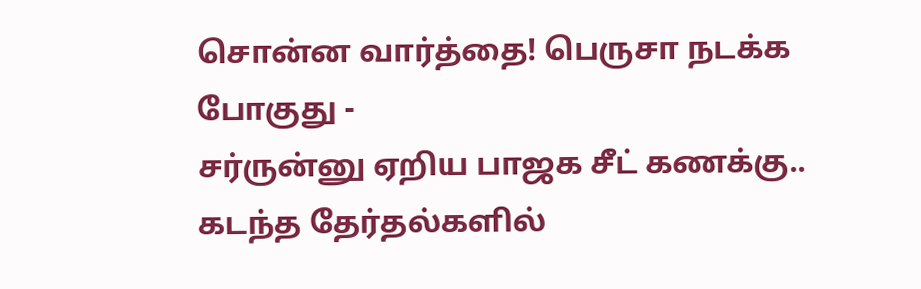சொன்ன வார்த்தை! பெருசா நடக்க போகுது -
சர்ருன்னு ஏறிய பாஜக சீட் கணக்கு.. கடந்த தேர்தல்களில்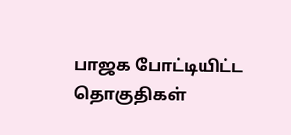பாஜக போட்டியிட்ட தொகுதிகள்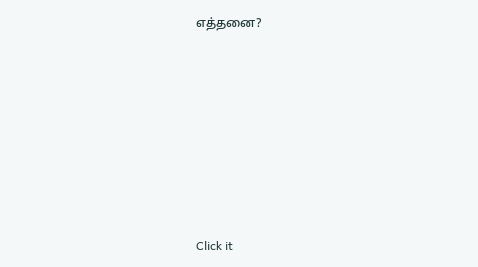எத்தனை?












Click it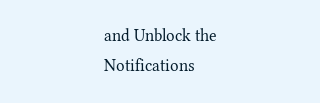and Unblock the Notifications